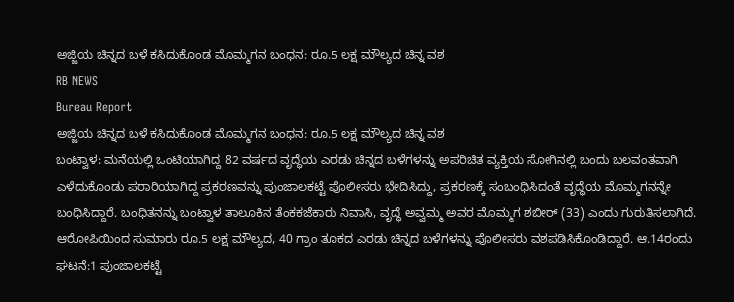ಅಜ್ಜಿಯ ಚಿನ್ನದ ಬಳೆ ಕಸಿದುಕೊಂಡ ಮೊಮ್ಮಗನ ಬಂಧನ: ರೂ.5 ಲಕ್ಷ ಮೌಲ್ಯದ ಚಿನ್ನ ವಶ
RB NEWS
Bureau Report
ಅಜ್ಜಿಯ ಚಿನ್ನದ ಬಳೆ ಕಸಿದುಕೊಂಡ ಮೊಮ್ಮಗನ ಬಂಧನ: ರೂ.5 ಲಕ್ಷ ಮೌಲ್ಯದ ಚಿನ್ನ ವಶ
ಬಂಟ್ವಾಳ: ಮನೆಯಲ್ಲಿ ಒಂಟಿಯಾಗಿದ್ದ 82 ವರ್ಷದ ವೃದ್ಧೆಯ ಎರಡು ಚಿನ್ನದ ಬಳೆಗಳನ್ನು ಅಪರಿಚಿತ ವ್ಯಕ್ತಿಯ ಸೋಗಿನಲ್ಲಿ ಬಂದು ಬಲವಂತವಾಗಿ ಎಳೆದುಕೊಂಡು ಪರಾರಿಯಾಗಿದ್ದ ಪ್ರಕರಣವನ್ನು ಪುಂಜಾಲಕಟ್ಟೆ ಪೊಲೀಸರು ಭೇದಿಸಿದ್ದು, ಪ್ರಕರಣಕ್ಕೆ ಸಂಬಂಧಿಸಿದಂತೆ ವೃದ್ಧೆಯ ಮೊಮ್ಮಗನನ್ನೇ ಬಂಧಿಸಿದ್ದಾರೆ. ಬಂಧಿತನನ್ನು ಬಂಟ್ವಾಳ ತಾಲೂಕಿನ ತೆಂಕಕಜೆಕಾರು ನಿವಾಸಿ, ವೃದ್ಧೆ ಅವ್ವಮ್ಮ ಅವರ ಮೊಮ್ಮಗ ಶಬೀರ್ (33) ಎಂದು ಗುರುತಿಸಲಾಗಿದೆ. ಆರೋಪಿಯಿಂದ ಸುಮಾರು ರೂ.5 ಲಕ್ಷ ಮೌಲ್ಯದ, 40 ಗ್ರಾಂ ತೂಕದ ಎರಡು ಚಿನ್ನದ ಬಳೆಗಳನ್ನು ಪೊಲೀಸರು ವಶಪಡಿಸಿಕೊಂಡಿದ್ದಾರೆ. ಆ.14ರಂದು ಘಟನೆ:1 ಪುಂಜಾಲಕಟ್ಟೆ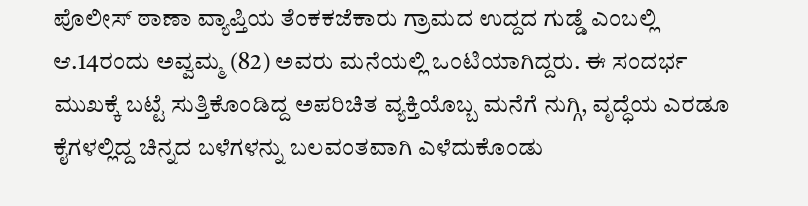ಪೊಲೀಸ್ ಠಾಣಾ ವ್ಯಾಪ್ತಿಯ ತೆಂಕಕಜೆಕಾರು ಗ್ರಾಮದ ಉದ್ದದ ಗುಡ್ಡೆ ಎಂಬಲ್ಲಿ ಆ.14ರಂದು ಅವ್ವಮ್ಮ (82) ಅವರು ಮನೆಯಲ್ಲಿ ಒಂಟಿಯಾಗಿದ್ದರು. ಈ ಸಂದರ್ಭ ಮುಖಕ್ಕೆ ಬಟ್ಟೆ ಸುತ್ತಿಕೊಂಡಿದ್ದ ಅಪರಿಚಿತ ವ್ಯಕ್ತಿಯೊಬ್ಬ ಮನೆಗೆ ನುಗ್ಗಿ, ವೃದ್ಧೆಯ ಎರಡೂ ಕೈಗಳಲ್ಲಿದ್ದ ಚಿನ್ನದ ಬಳೆಗಳನ್ನು ಬಲವಂತವಾಗಿ ಎಳೆದುಕೊಂಡು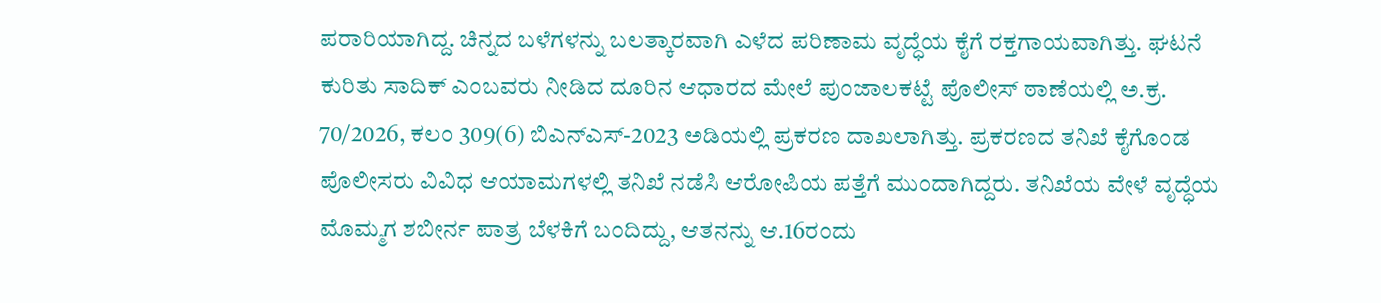ಪರಾರಿಯಾಗಿದ್ದ. ಚಿನ್ನದ ಬಳೆಗಳನ್ನು ಬಲತ್ಕಾರವಾಗಿ ಎಳೆದ ಪರಿಣಾಮ ವೃದ್ಧೆಯ ಕೈಗೆ ರಕ್ತಗಾಯವಾಗಿತ್ತು. ಘಟನೆ ಕುರಿತು ಸಾದಿಕ್ ಎಂಬವರು ನೀಡಿದ ದೂರಿನ ಆಧಾರದ ಮೇಲೆ ಪುಂಜಾಲಕಟ್ಟೆ ಪೊಲೀಸ್ ಠಾಣೆಯಲ್ಲಿ ಅ.ಕ್ರ. 70/2026, ಕಲಂ 309(6) ಬಿಎನ್ಎಸ್-2023 ಅಡಿಯಲ್ಲಿ ಪ್ರಕರಣ ದಾಖಲಾಗಿತ್ತು. ಪ್ರಕರಣದ ತನಿಖೆ ಕೈಗೊಂಡ ಪೊಲೀಸರು ವಿವಿಧ ಆಯಾಮಗಳಲ್ಲಿ ತನಿಖೆ ನಡೆಸಿ ಆರೋಪಿಯ ಪತ್ತೆಗೆ ಮುಂದಾಗಿದ್ದರು. ತನಿಖೆಯ ವೇಳೆ ವೃದ್ಧೆಯ ಮೊಮ್ಮಗ ಶಬೀರ್ನ ಪಾತ್ರ ಬೆಳಕಿಗೆ ಬಂದಿದ್ದು, ಆತನನ್ನು ಆ.16ರಂದು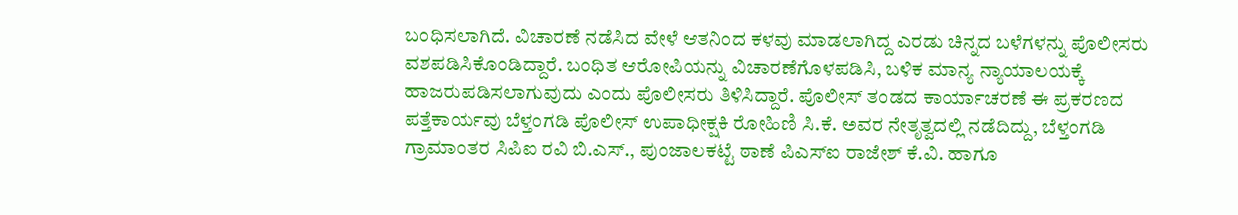ಬಂಧಿಸಲಾಗಿದೆ. ವಿಚಾರಣೆ ನಡೆಸಿದ ವೇಳೆ ಆತನಿಂದ ಕಳವು ಮಾಡಲಾಗಿದ್ದ ಎರಡು ಚಿನ್ನದ ಬಳೆಗಳನ್ನು ಪೊಲೀಸರು ವಶಪಡಿಸಿಕೊಂಡಿದ್ದಾರೆ. ಬಂಧಿತ ಆರೋಪಿಯನ್ನು ವಿಚಾರಣೆಗೊಳಪಡಿಸಿ, ಬಳಿಕ ಮಾನ್ಯ ನ್ಯಾಯಾಲಯಕ್ಕೆ ಹಾಜರುಪಡಿಸಲಾಗುವುದು ಎಂದು ಪೊಲೀಸರು ತಿಳಿಸಿದ್ದಾರೆ. ಪೊಲೀಸ್ ತಂಡದ ಕಾರ್ಯಾಚರಣೆ ಈ ಪ್ರಕರಣದ ಪತ್ತೆಕಾರ್ಯವು ಬೆಳ್ತಂಗಡಿ ಪೊಲೀಸ್ ಉಪಾಧೀಕ್ಷಕಿ ರೋಹಿಣಿ ಸಿ.ಕೆ. ಅವರ ನೇತೃತ್ವದಲ್ಲಿ ನಡೆದಿದ್ದು, ಬೆಳ್ತಂಗಡಿ ಗ್ರಾಮಾಂತರ ಸಿಪಿಐ ರವಿ ಬಿ.ಎಸ್., ಪುಂಜಾಲಕಟ್ಟೆ ಠಾಣೆ ಪಿಎಸ್ಐ ರಾಜೇಶ್ ಕೆ.ವಿ. ಹಾಗೂ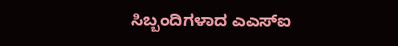ಸಿಬ್ಬಂದಿಗಳಾದ ಎಎಸ್ಐ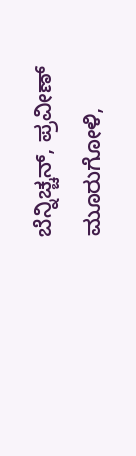ಬೆನ್ನಿಚ್ಚನ್, ಪ್ರವೀಣ್ ಮೂರುಗೋಳಿ,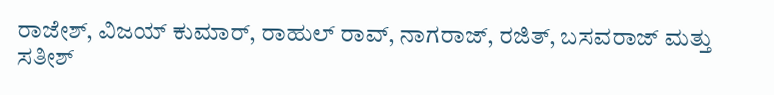ರಾಜೇಶ್, ವಿಜಯ್ ಕುಮಾರ್, ರಾಹುಲ್ ರಾವ್, ನಾಗರಾಜ್, ರಜಿತ್, ಬಸವರಾಜ್ ಮತ್ತು ಸತೀಶ್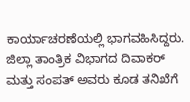ಕಾರ್ಯಾಚರಣೆಯಲ್ಲಿ ಭಾಗವಹಿಸಿದ್ದರು. ಜಿಲ್ಲಾ ತಾಂತ್ರಿಕ ವಿಭಾಗದ ದಿವಾಕರ್ ಮತ್ತು ಸಂಪತ್ ಅವರು ಕೂಡ ತನಿಖೆಗೆ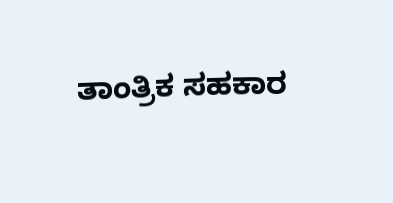ತಾಂತ್ರಿಕ ಸಹಕಾರ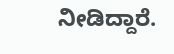ನೀಡಿದ್ದಾರೆ.